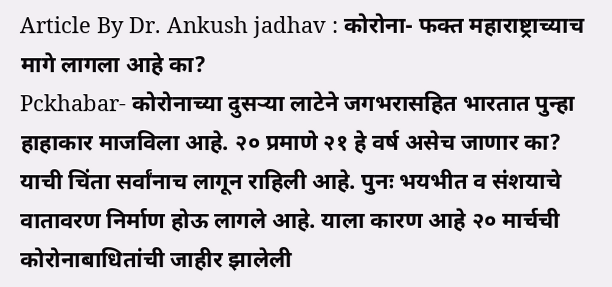Article By Dr. Ankush jadhav : कोरोना- फक्त महाराष्ट्राच्याच मागे लागला आहे का?
Pckhabar- कोरोनाच्या दुसऱ्या लाटेने जगभरासहित भारतात पुन्हा हाहाकार माजविला आहे. २० प्रमाणे २१ हे वर्ष असेच जाणार का? याची चिंता सर्वांनाच लागून राहिली आहे. पुनः भयभीत व संशयाचे वातावरण निर्माण होऊ लागले आहे. याला कारण आहे २० मार्चची कोरोनाबाधितांची जाहीर झालेली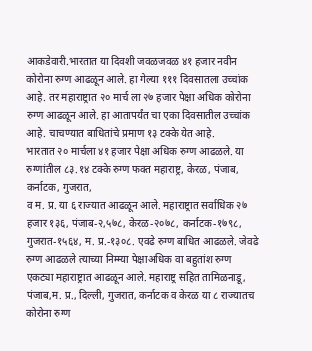आकडेवारी.भारतात या दिवशी जवळजवळ ४१ हजार नवीन कोरोना रुग्ण आढळून आले. हा गेल्या १११ दिवसातला उच्चांक आहे. तर महाराष्ट्रात २० मार्च ला २७ हजार पेक्षा अधिक कोरोना रुग्ण आढळून आले. हा आतापर्यंत चा एका दिवसातील उच्चांक आहे. चाचण्यात बाधितांचे प्रमाण १३ टक्के येत आहे.
भारतात २० मार्चला ४१ हजार पेक्षा अधिक रुग्ण आढळले. या रुग्णांतील ८३.१४ टक्के रुग्ण फक्त महाराष्ट्र, केरळ, पंजाब, कर्नाटक, गुजरात,
व म. प्र. या ६ राज्यात आढळून आले. महाराष्ट्रात सर्वाधिक २७ हजार १३६, पंजाब-२,५७८, केरळ-२०७८, कर्नाटक-१७९८, गुजरात-१५६४, म. प्र.-१३०८. एवढे रुग्ण बाधित आढळले. जेवढे रुग्ण आढळले त्याच्या निम्म्या पेक्षाअधिक वा बहुतांश रुग्ण एकट्या महाराष्ट्रात आढळून आले. महाराष्ट्र सहित तामिळनाडू, पंजाब,म. प्र., दिल्ली, गुजरात, कर्नाटक व केरळ या ८ राज्यातच कोरोना रुग्ण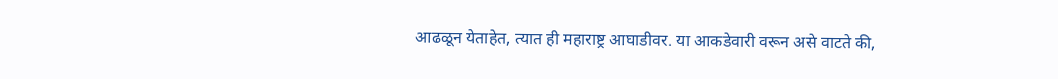आढळून येताहेत, त्यात ही महाराष्ट्र आघाडीवर. या आकडेवारी वरून असे वाटते की,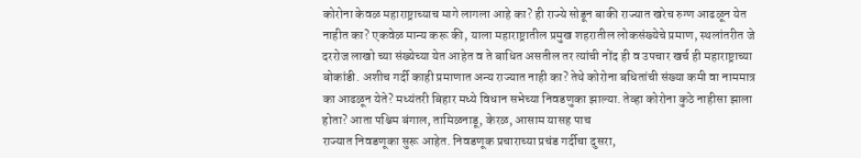कोरोना केवळ महाराष्ट्राच्याच मागे लागला आहे का? ही राज्ये सोडून बाकी राज्यात खरेच रुग्ण आढळून येत नाहीत का? एकवेळ मान्य करू की, याला महाराष्ट्रातील प्रमुख शहरातील लोकसंख्येचे प्रमाण, स्थलांतरीत जे दररोज लाखो च्या संख्येच्या येत आहेत व ते बाधित असतील तर त्यांची नोंद ही व उपचार खर्च ही महाराष्ट्राच्या बोकांडी. अशीच गर्दी काही प्रमाणात अन्य राज्यात नाही का? तेथे कोरोना बधितांची संख्या कमी वा नाममात्र का आढळून येते? मध्यंतरी बिहार मध्ये विधान सभेच्या निवडणुका झाल्या. तेव्हा कोरोना कुठे नाहीसा झाला होता? आता पश्चिम बंगाल, तामिळनाडू, केरळ, आसाम यासह पाच
राज्यात निवडणूका सुरू आहेत. निवडणूक प्रचाराच्या प्रचंड गर्दीचा दुसरा,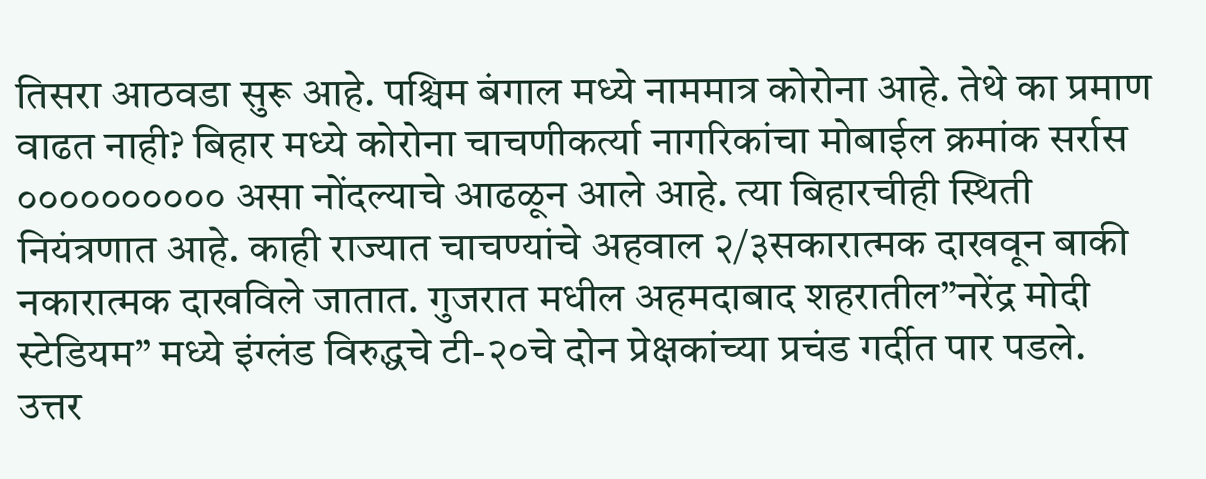तिसरा आठवडा सुरू आहे. पश्चिम बंगाल मध्ये नाममात्र कोरोना आहे. तेथे का प्रमाण वाढत नाही? बिहार मध्ये कोरोना चाचणीकर्त्या नागरिकांचा मोबाईल क्रमांक सर्रास ०००००००००० असा नोंदल्याचे आढळून आले आहे. त्या बिहारचीही स्थिती नियंत्रणात आहे. काही राज्यात चाचण्यांचे अहवाल २/३सकारात्मक दाखवून बाकी नकारात्मक दाखविले जातात. गुजरात मधील अहमदाबाद शहरातील”नरेंद्र मोदी स्टेडियम” मध्ये इंग्लंड विरुद्धचे टी-२०चे दोन प्रेक्षकांच्या प्रचंड गर्दीत पार पडले. उत्तर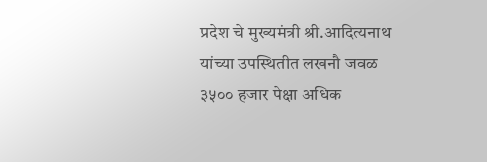प्रदेश चे मुख्यमंत्री श्री.आदित्यनाथ यांच्या उपस्थितीत लखनौ जवळ ३५०० हजार पेक्षा अधिक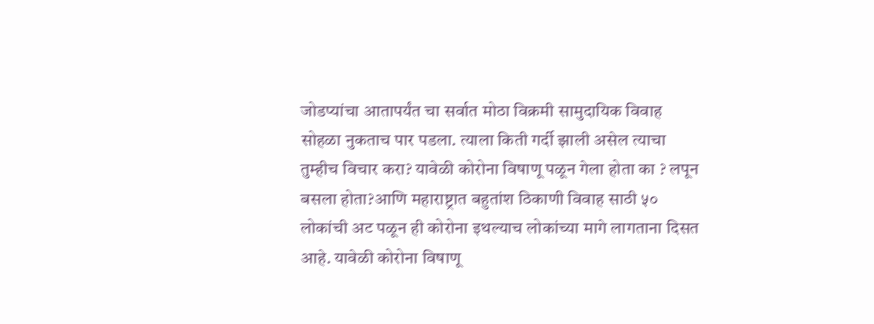जोडप्यांचा आतापर्यंत चा सर्वात मोठा विक्रमी सामुदायिक विवाह सोहळा नुकताच पार पडला. त्याला किती गर्दी झाली असेल त्याचा तुम्हीच विचार करा? यावेळी कोरोना विषाणू पळून गेला होता का ? लपून बसला होता?आणि महाराष्ट्रात बहुतांश ठिकाणी विवाह साठी ५० लोकांची अट पळून ही कोरोना इथल्याच लोकांच्या मागे लागताना दिसत आहे. यावेळी कोरोना विषाणू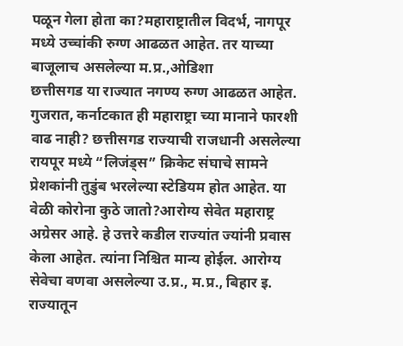पळून गेला होता का?महाराष्ट्रातील विदर्भ, नागपूर मध्ये उच्चांकी रुग्ण आढळत आहेत. तर याच्या बाजूलाच असलेल्या म.प्र.,ओडिशा
छत्तीसगड या राज्यात नगण्य रुग्ण आढळत आहेत.
गुजरात, कर्नाटकात ही महाराष्ट्रा च्या मानाने फारशी वाढ नाही? छत्तीसगड राज्याची राजधानी असलेल्या रायपूर मध्ये “लिजंड्स” क्रिकेट संघाचे सामने प्रेशकांनी तुडुंब भरलेल्या स्टेडियम होत आहेत. या वेळी कोरोना कुठे जातो?आरोग्य सेवेत महाराष्ट्र अग्रेसर आहे. हे उत्तरे कडील राज्यांत ज्यांनी प्रवास केला आहेत. त्यांना निश्चित मान्य होईल. आरोग्य सेवेचा वणवा असलेल्या उ.प्र., म.प्र., बिहार इ. राज्यातून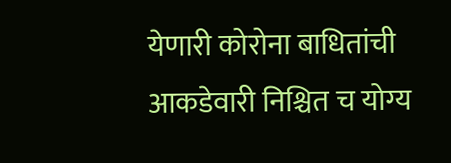येणारी कोरोना बाधितांची आकडेवारी निश्चित च योग्य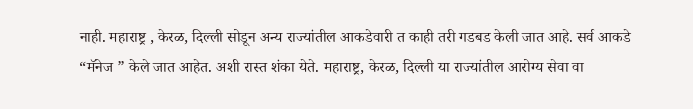नाही. महाराष्ट्र , केरळ, दिल्ली सोडून अन्य राज्यांतील आकडेवारी त काही तरी गडबड केली जात आहे. सर्व आकडे “मॅनेज ” केले जात आहेत. अशी रास्त शंका येते. महाराष्ट्र, केरळ, दिल्ली या राज्यांतील आरोग्य सेवा वा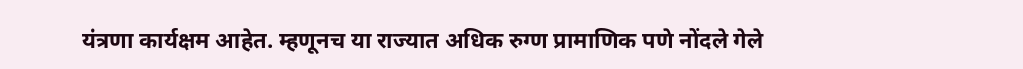यंत्रणा कार्यक्षम आहेत. म्हणूनच या राज्यात अधिक रुग्ण प्रामाणिक पणे नोंदले गेले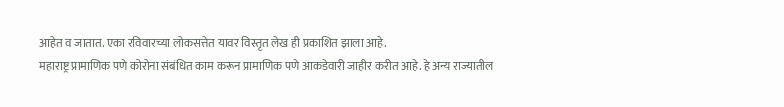आहेत व जातात. एका रविवारच्या लोकसत्तेत यावर विस्तृत लेख ही प्रकाशित झाला आहे.
महाराष्ट्र प्रामाणिक पणे कोरोना संबंधित काम करून प्रामाणिक पणे आकडेवारी जाहीर करीत आहे. हे अन्य राज्यातील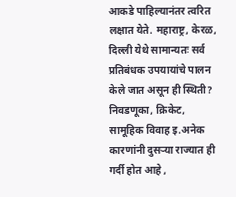आकडे पाहिल्यानंतर त्वरित लक्षात येते. महाराष्ट्र, केरळ, दिल्ली येथे सामान्यतः सर्व प्रतिबंधक उपयायांचे पालन केले जात असून ही स्थिती?
निवडणूका, क्रिकेट, सामूहिक विवाह इ.अनेक कारणांनी दुसऱ्या राज्यात ही गर्दी होत आहे ,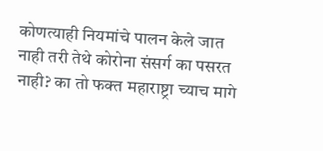कोणत्याही नियमांचे पालन केले जात नाही तरी तेथे कोरोना संसर्ग का पसरत नाही? का तो फक्त महाराष्ट्रा च्याच मागे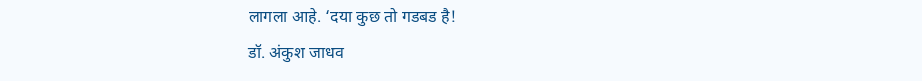लागला आहे. ‘दया कुछ तो गडबड है!
डॉ. अंकुश जाधव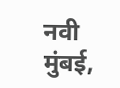नवी मुंबई,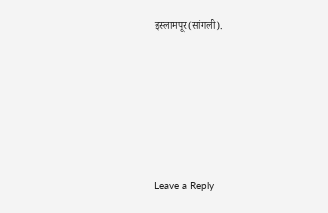इस्लामपूर(सांगली).







Leave a Reply